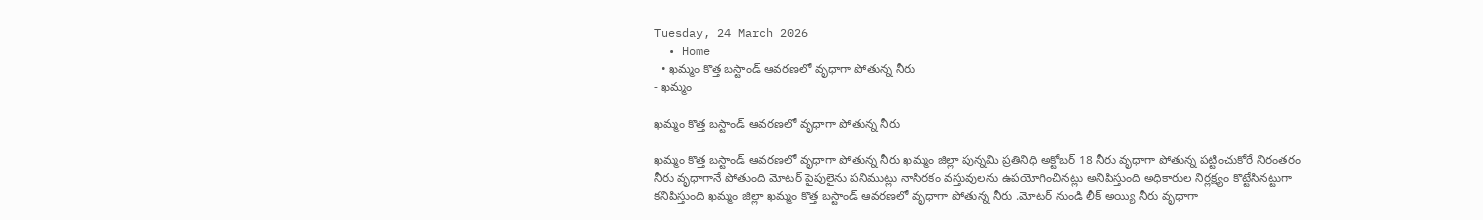Tuesday, 24 March 2026
  • Home
  • ఖమ్మం కొత్త బస్టాండ్ ఆవరణలో వృధాగా పోతున్న నీరు
- ఖమ్మం

ఖమ్మం కొత్త బస్టాండ్ ఆవరణలో వృధాగా పోతున్న నీరు

ఖమ్మం కొత్త బస్టాండ్ ఆవరణలో వృధాగా పోతున్న నీరు ఖమ్మం జిల్లా పున్నమి ప్రతినిధి అక్టోబర్ 18 నీరు వృధాగా పోతున్న పట్టించుకోరే నిరంతరం నీరు వృధాగానే పోతుంది మోటర్ పైపులైను పనిముట్లు నాసిరకం వస్తువులను ఉపయోగించినట్లు అనిపిస్తుంది అధికారుల నిర్లక్ష్యం కొట్టేసినట్టుగా కనిపిస్తుంది ఖమ్మం జిల్లా ఖమ్మం కొత్త బస్టాండ్ ఆవరణలో వృధాగా పోతున్న నీరు .మోటర్ నుండి లీక్ అయ్యి నీరు వృధాగా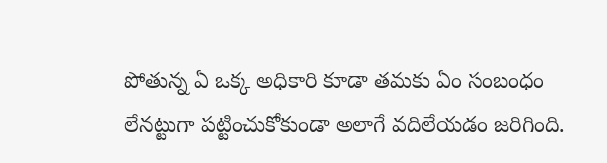పోతున్న ఏ ఒక్క అధికారి కూడా తమకు ఏం సంబంధం లేనట్టుగా పట్టించుకోకుండా అలాగే వదిలేయడం జరిగింది.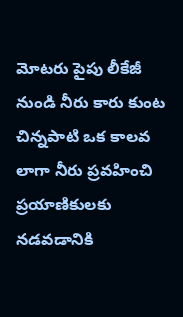మోటరు పైపు లీకేజీ నుండి నీరు కారు కుంట చిన్నపాటి ఒక కాలవ లాగా నీరు ప్రవహించి ప్రయాణికులకు నడవడానికి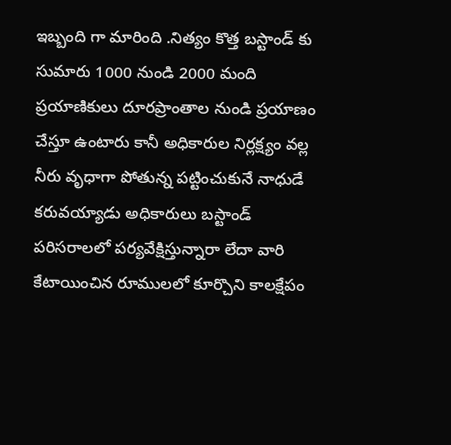ఇబ్బంది గా మారింది .నిత్యం కొత్త బస్టాండ్ కు సుమారు 1000 నుండి 2000 మంది ప్రయాణికులు దూరప్రాంతాల నుండి ప్రయాణం చేస్తూ ఉంటారు కానీ అధికారుల నిర్లక్ష్యం వల్ల నీరు వృధాగా పోతున్న పట్టించుకునే నాధుడే కరువయ్యాడు అధికారులు బస్టాండ్ పరిసరాలలో పర్యవేక్షిస్తున్నారా లేదా వారి కేటాయించిన రూములలో కూర్చొని కాలక్షేపం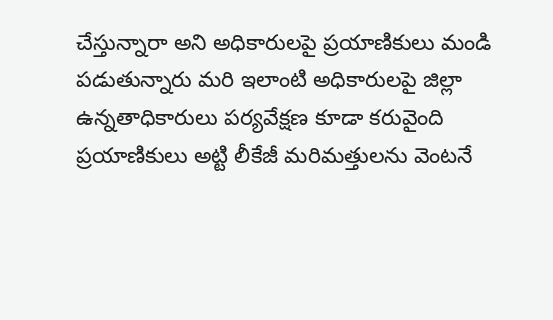చేస్తున్నారా అని అధికారులపై ప్రయాణికులు మండి పడుతున్నారు మరి ఇలాంటి అధికారులపై జిల్లా ఉన్నతాధికారులు పర్యవేక్షణ కూడా కరువైంది ప్రయాణికులు అట్టి లీకేజీ మరిమత్తులను వెంటనే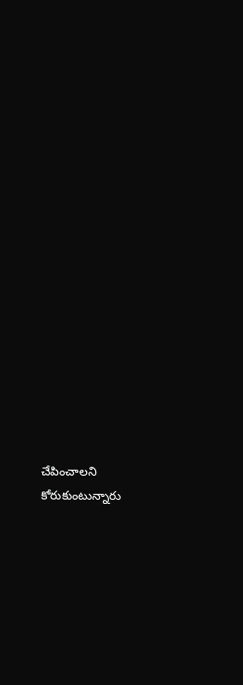చేపించాలని కోరుకుంటున్నారు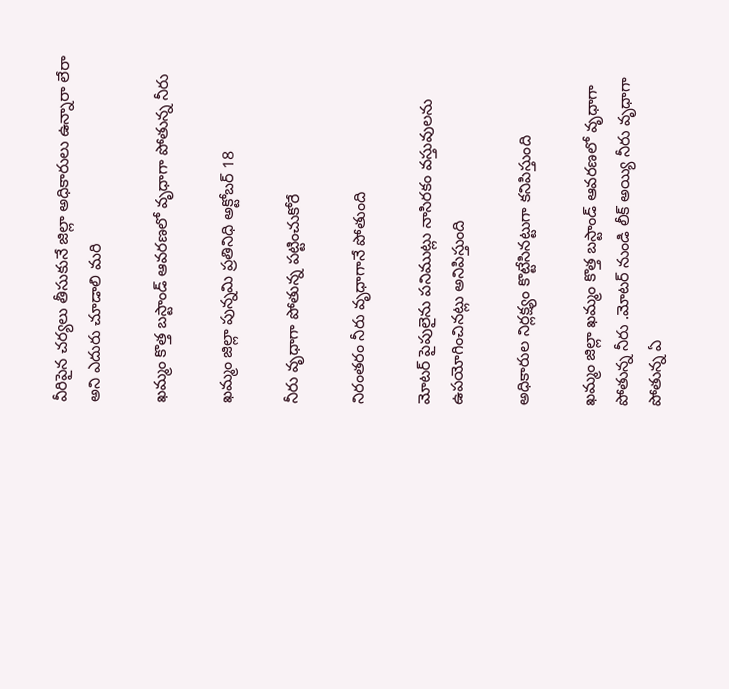వీరిపైన చర్యలు తీసుకునే జిల్లా అధికారులు ఉన్నారా లేరా అని ఎదురు చూడాలి మరి

ఖమ్మం కొత్త బస్టాండ్ ఆవరణలో వృధాగా పోతున్న నీరు

ఖమ్మం జిల్లా పున్నమి ప్రతినిధి అక్టోబర్ 18

నీరు వృధాగా పోతున్న పట్టించుకోరే

నిరంతరం నీరు వృధాగానే పోతుంది

మోటర్ పైపులైను పనిముట్లు నాసిరకం వస్తువులను ఉపయోగించినట్లు అనిపిస్తుంది

అధికారుల నిర్లక్ష్యం కొట్టేసినట్టుగా కనిపిస్తుంది

ఖమ్మం జిల్లా ఖమ్మం కొత్త బస్టాండ్ ఆవరణలో వృధాగా పోతున్న నీరు .మోటర్ నుండి లీక్ అయ్యి నీరు వృధాగా పోతున్న ఏ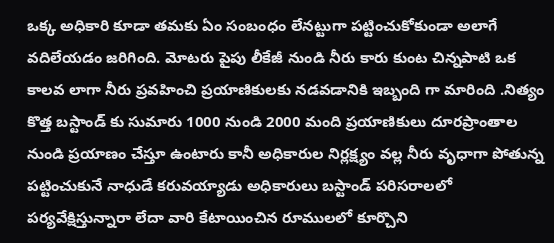ఒక్క అధికారి కూడా తమకు ఏం సంబంధం లేనట్టుగా పట్టించుకోకుండా అలాగే వదిలేయడం జరిగింది. మోటరు పైపు లీకేజీ నుండి నీరు కారు కుంట చిన్నపాటి ఒక కాలవ లాగా నీరు ప్రవహించి ప్రయాణికులకు నడవడానికి ఇబ్బంది గా మారింది .నిత్యం కొత్త బస్టాండ్ కు సుమారు 1000 నుండి 2000 మంది ప్రయాణికులు దూరప్రాంతాల నుండి ప్రయాణం చేస్తూ ఉంటారు కానీ అధికారుల నిర్లక్ష్యం వల్ల నీరు వృధాగా పోతున్న పట్టించుకునే నాధుడే కరువయ్యాడు అధికారులు బస్టాండ్ పరిసరాలలో పర్యవేక్షిస్తున్నారా లేదా వారి కేటాయించిన రూములలో కూర్చొని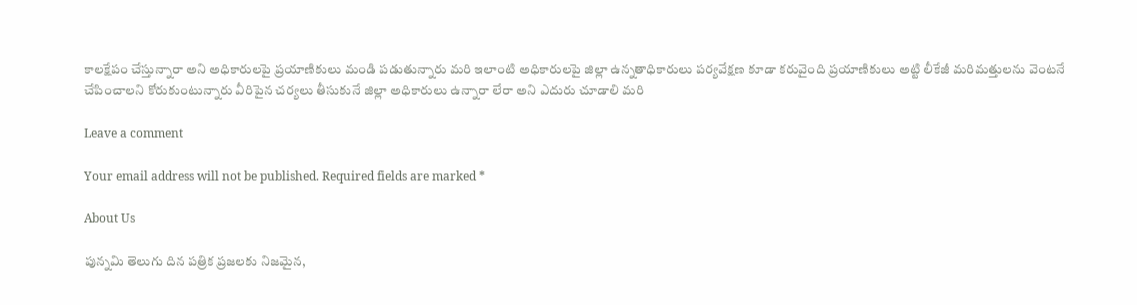కాలక్షేపం చేస్తున్నారా అని అధికారులపై ప్రయాణికులు మండి పడుతున్నారు మరి ఇలాంటి అధికారులపై జిల్లా ఉన్నతాధికారులు పర్యవేక్షణ కూడా కరువైంది ప్రయాణికులు అట్టి లీకేజీ మరిమత్తులను వెంటనే చేపించాలని కోరుకుంటున్నారు వీరిపైన చర్యలు తీసుకునే జిల్లా అధికారులు ఉన్నారా లేరా అని ఎదురు చూడాలి మరి

Leave a comment

Your email address will not be published. Required fields are marked *

About Us

పున్నమి తెలుగు దిన పత్రిక ప్రజలకు నిజమైన,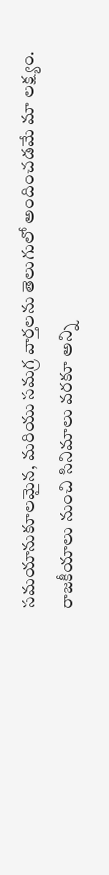సమయానుకూలమైన, మరియు సమగ్ర వార్తలను తెలుగులో అందించడమే మా లక్ష్యం.
రాజకీయాలు నుంచి సినిమాలు వరకూ అన్ని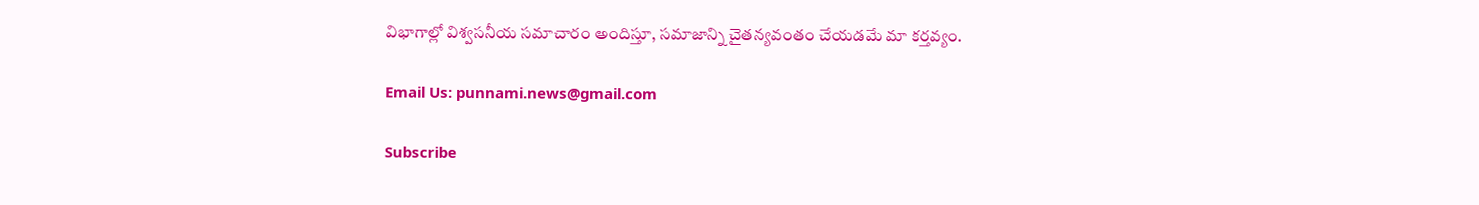విభాగాల్లో విశ్వసనీయ సమాచారం అందిస్తూ, సమాజాన్ని చైతన్యవంతం చేయడమే మా కర్తవ్యం.

Email Us: punnami.news@gmail.com

Subscribe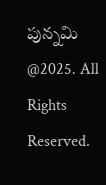పున్నమి  @2025. All Rights Reserved.